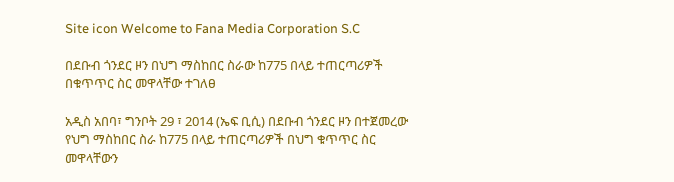Site icon Welcome to Fana Media Corporation S.C

በደቡብ ጎንደር ዞን በህግ ማስከበር ስራው ከ775 በላይ ተጠርጣሪዎች በቁጥጥር ስር መዋላቸው ተገለፀ

አዲስ አበባ፣ ግንቦት 29 ፣ 2014 (ኤፍ ቢሲ) በደቡብ ጎንደር ዞን በተጀመረው የህግ ማስከበር ስራ ከ775 በላይ ተጠርጣሪዎች በህግ ቁጥጥር ስር መዋላቸውን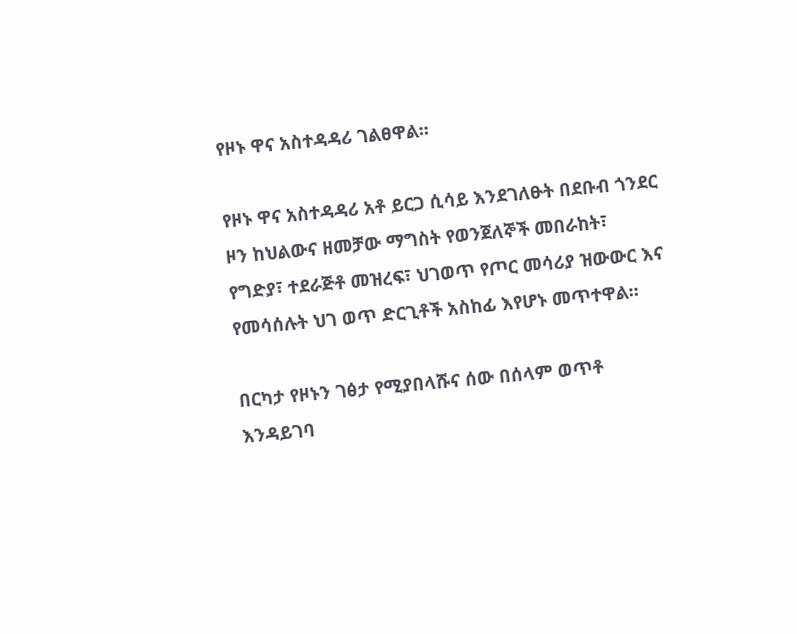የዞኑ ዋና አስተዳዳሪ ገልፀዋል፡፡

የዞኑ ዋና አስተዳዳሪ አቶ ይርጋ ሲሳይ እንደገለፁት በደቡብ ጎንደር ዞን ከህልውና ዘመቻው ማግስት የወንጀለኞች መበራከት፣ የግድያ፣ ተደራጅቶ መዝረፍ፣ ህገወጥ የጦር መሳሪያ ዝውውር እና የመሳሰሉት ህገ ወጥ ድርጊቶች አስከፊ እየሆኑ መጥተዋል።

በርካታ የዞኑን ገፅታ የሚያበላሹና ሰው በሰላም ወጥቶ እንዳይገባ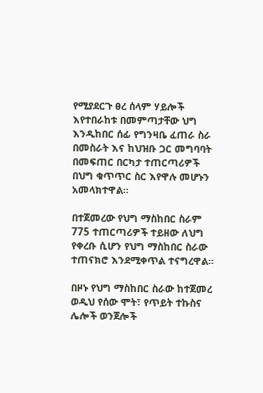የሚያደርጉ ፀረ ሰላም ሃይሎች እየተበራከቱ በመምጣታቸው ህግ እንዲከበር ሰፊ የግንዛቤ ፈጠራ ስራ በመስራት እና ከህዝቡ ጋር መግባባት በመፍጠር በርካታ ተጠርጣሪዎች በህግ ቁጥጥር ስር እየዋሉ መሆኑን አመላክተዋል።

በተጀመረው የህግ ማስከበር ስራም 775 ተጠርጣሪዎች ተይዘው ለህግ የቀረቡ ሲሆን የህግ ማስከበር ስራው ተጠናክሮ እንደሚቀጥል ተናግረዋል።

በዞኑ የህግ ማስከበር ስራው ከተጀመረ ወዲህ የሰው ሞት፣ የጥይት ተኩስና ሌሎች ወንጀሎች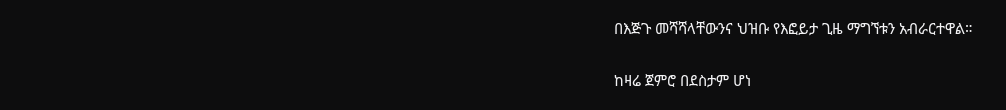በእጅጉ መሻሻላቸውንና ህዝቡ የእፎይታ ጊዜ ማግኘቱን አብራርተዋል።

ከዛሬ ጀምሮ በደስታም ሆነ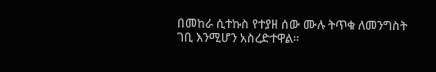በመከራ ሲተኩስ የተያዘ ሰው ሙሉ ትጥቁ ለመንግስት ገቢ እንሚሆን አስረድተዋል።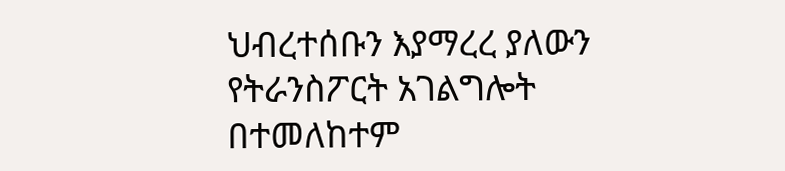ህብረተሰቡን እያማረረ ያለውን የትራንስፖርት አገልግሎት በተመለከተም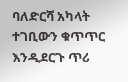ባለድርሻ አካላት ተገቢውን ቁጥጥር እንዲደርጉ ጥሪ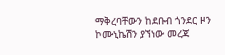ማቅረባቸውን ከደቡብ ጎንደር ዞን ኮሙኒኬሽን ያኘነው መረጃ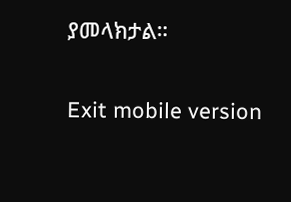ያመላክታል።

Exit mobile version